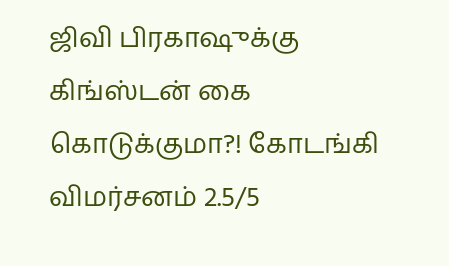ஜிவி பிரகாஷுக்கு கிங்ஸ்டன் கை கொடுக்குமா?! கோடங்கி விமர்சனம் 2.5/5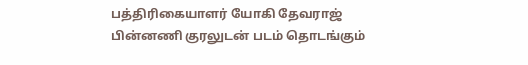பத்திரிகையாளர் யோகி தேவராஜ் பின்னணி குரலுடன் படம் தொடங்கும்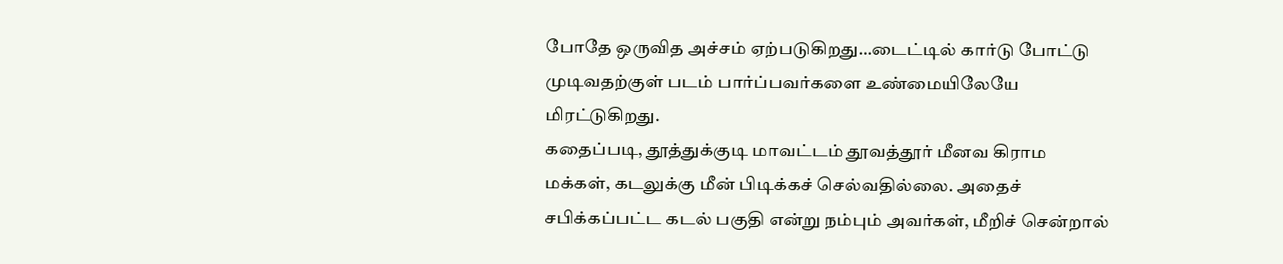போதே ஒருவித அச்சம் ஏற்படுகிறது…டைட்டில் கார்டு போட்டு முடிவதற்குள் படம் பார்ப்பவர்களை உண்மையிலேயே மிரட்டுகிறது.
கதைப்படி, தூத்துக்குடி மாவட்டம் தூவத்தூர் மீனவ கிராம மக்கள், கடலுக்கு மீன் பிடிக்கச் செல்வதில்லை. அதைச் சபிக்கப்பட்ட கடல் பகுதி என்று நம்பும் அவர்கள், மீறிச் சென்றால்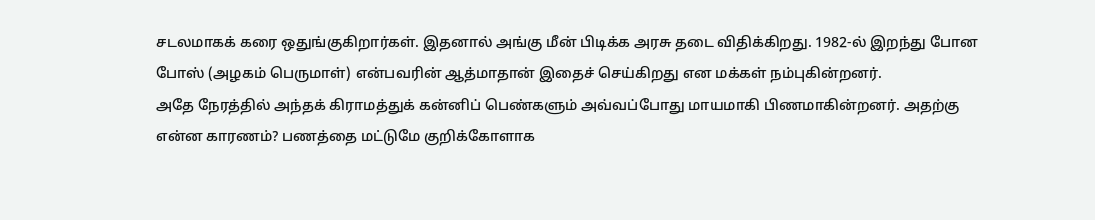சடலமாகக் கரை ஒதுங்குகிறார்கள். இதனால் அங்கு மீன் பிடிக்க அரசு தடை விதிக்கிறது. 1982-ல் இறந்து போன போஸ் (அழகம் பெருமாள்) என்பவரின் ஆத்மாதான் இதைச் செய்கிறது என மக்கள் நம்புகின்றனர்.
அதே நேரத்தில் அந்தக் கிராமத்துக் கன்னிப் பெண்களும் அவ்வப்போது மாயமாகி பிணமாகின்றனர். அதற்கு என்ன காரணம்? பணத்தை மட்டுமே குறிக்கோளாக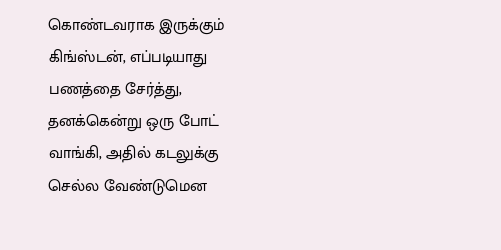கொண்டவராக இருக்கும் கிங்ஸ்டன், எப்படியாது பணத்தை சேர்த்து, தனக்கென்று ஒரு போட் வாங்கி, அதில் கடலுக்கு செல்ல வேண்டுமென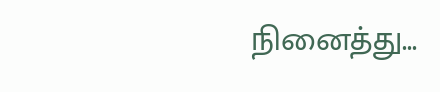நினைத்து...